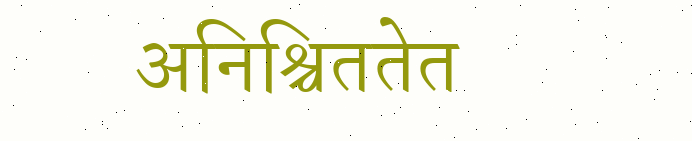अनिश्चिततेत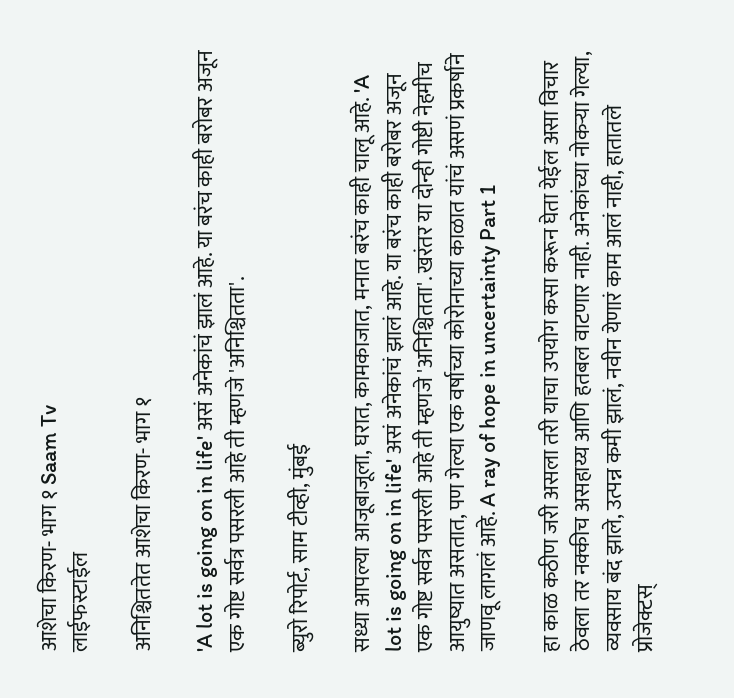आशेचा किरण- भाग १ Saam Tv
लाईफस्टाईल

अनिश्चिततेत आशेचा किरण- भाग १

'A lot is going on in life' असं अनेकांचं झालं आहे. या बरंच काही बरोबर अजून एक गोष्ट सर्वत्र पसरली आहे ती म्हणजे 'अनिश्चितता'.

ब्युरो रिपोर्ट, साम टीव्ही, मुंबई

सध्या आपल्या आजूबाजूला, घरात, कामकाजात, मनात बरंच काही चालू आहे. 'A lot is going on in life' असं अनेकांचं झालं आहे. या बरंच काही बरोबर अजून एक गोष्ट सर्वत्र पसरली आहे ती म्हणजे 'अनिश्चितता'. खरंतर या दोन्ही गोष्टी नेहमीच आयुष्यात असतात, पण गेल्या एक वर्षाच्या कोरोनाच्या काळात यांचं असणं प्रकर्षाने जाणवू लागलं आहे. A ray of hope in uncertainty Part 1

हा काळ कठीण जरी असला तरी याचा उपयोग कसा करून घेता येईल असा विचार ठेवला तर नक्कीच असहाय्य आणि हतबल वाटणार नाही. अनेकांच्या नोकऱ्या गेल्या, व्यवसाय बंद झाले, उत्पन्न कमी झालं, नवीन येणारं काम आलं नाही, हातातले प्रोजेक्टस्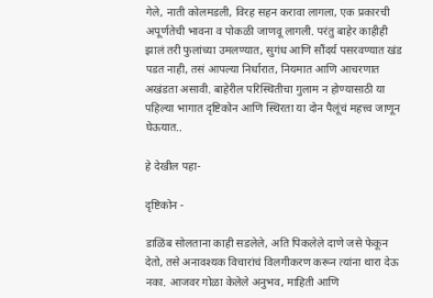गेले, नाती कोलमडली, विरह सहन करावा लागला, एक प्रकारची अपूर्णतेची भावना व पोकळी जाणवू लागली. परंतु बाहेर काहीही झालं तरी फुलांच्या उमलण्यात, सुगंध आणि सौंदर्य पसरवण्यात खंड पडत नाही, तसं आपल्या निर्धारात, नियमात आणि आचरणात अखंडता असावी. बाहेरील परिस्थितीचा गुलाम न होण्यासाठी या पहिल्या भागात दृष्टिकोन आणि स्थिरता या दोन पैलूंचं महत्त्व जाणून घेऊयात..

हे देखील पहा-

दृष्टिकोन -

डाळिंब सोलताना काही सडलेले, अति पिकलेले दाणे जसे फेकून देतो, तसे अनावश्यक विचारांचं विलगीकरण करून त्यांना थारा देऊ नका. आजवर गोळा केलेले अनुभव, माहिती आणि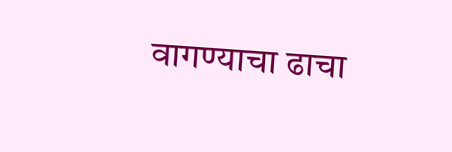वागण्याचा ढाचा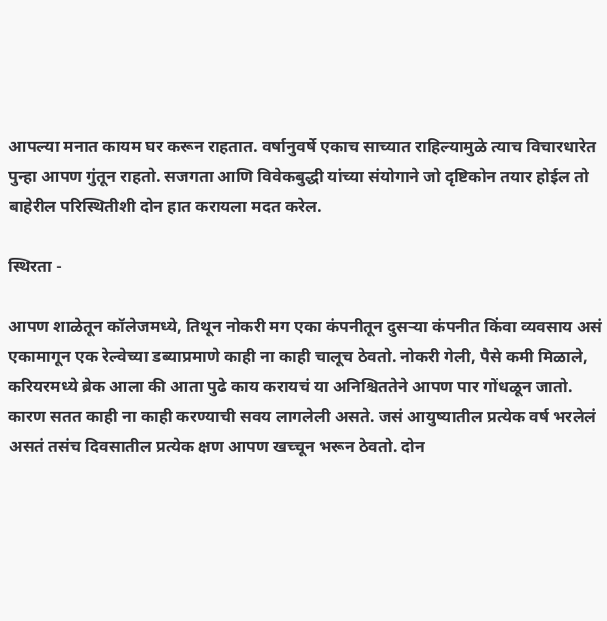आपल्या मनात कायम घर करून राहतात. वर्षानुवर्षे एकाच साच्यात राहिल्यामुळे त्याच विचारधारेत पुन्हा आपण गुंतून राहतो. सजगता आणि विवेकबुद्धी यांच्या संयोगाने जो दृष्टिकोन तयार होईल तो बाहेरील परिस्थितीशी दोन हात करायला मदत करेल.

स्थिरता -

आपण शाळेतून कॉलेजमध्ये, तिथून नोकरी मग एका कंपनीतून दुसर्‍या कंपनीत किंवा व्यवसाय असं एकामागून एक रेल्वेच्या डब्याप्रमाणे काही ना काही चालूच ठेवतो. नोकरी गेली, पैसे कमी मिळाले, करियरमध्ये ब्रेक आला की आता पुढे काय करायचं या अनिश्चिततेने आपण पार गोंधळून जातो. कारण सतत काही ना काही करण्याची सवय लागलेली असते. जसं आयुष्यातील प्रत्येक वर्ष भरलेलं असतं तसंच दिवसातील प्रत्येक क्षण आपण खच्चून भरून ठेवतो. दोन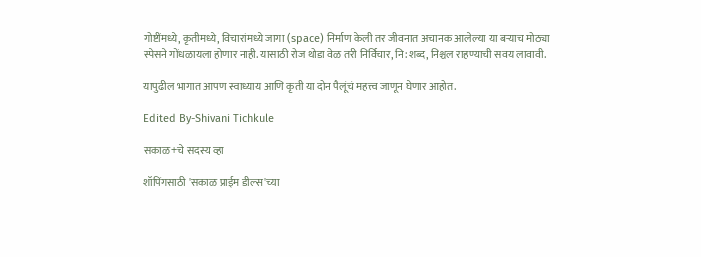गोष्टींमध्ये, कृतीमध्ये, विचारांमध्ये जागा (space) निर्माण केली तर जीवनात अचानक आलेल्या या बऱ्याच मोठ्या स्पेसने गोंधळायला होणार नाही. यासाठी रोज थोडा वेळ तरी निर्विचार, नि:शब्द, निश्चल राहण्याची सवय लावावी.

यापुढील भागात आपण स्वाध्याय आणि कृती या दोन पैलूंचं महत्त्व जाणून घेणार आहोत.

Edited By-Shivani Tichkule

सकाळ+चे सदस्य व्हा

शॉपिंगसाठी 'सकाळ प्राईम डील्स'च्या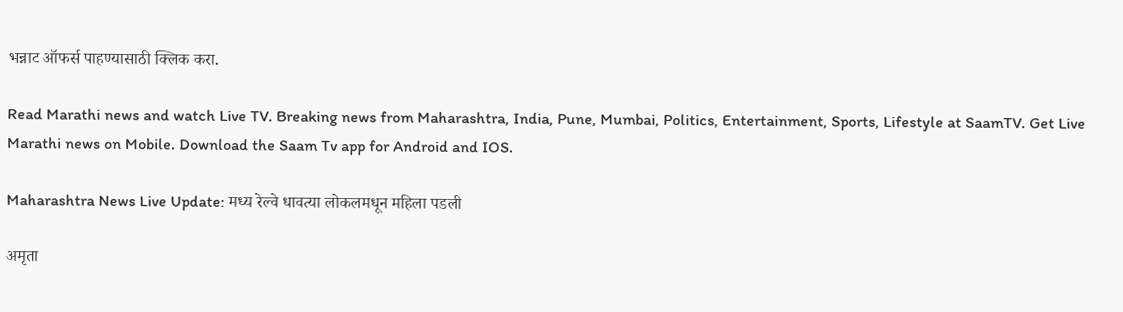भन्नाट ऑफर्स पाहण्यासाठी क्लिक करा.

Read Marathi news and watch Live TV. Breaking news from Maharashtra, India, Pune, Mumbai, Politics, Entertainment, Sports, Lifestyle at SaamTV. Get Live Marathi news on Mobile. Download the Saam Tv app for Android and IOS.

Maharashtra News Live Update: मध्य रेल्वे धावत्या लोकलमधून महिला पडली

अमृता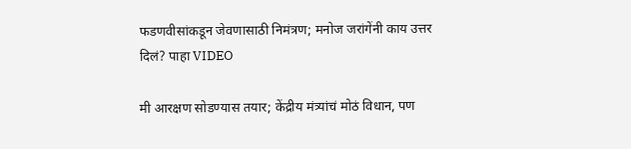फडणवीसांकडून जेवणासाठी निमंत्रण; मनोज जरांगेंनी काय उत्तर दिलं? पाहा VIDEO

मी आरक्षण सोडण्यास तयार; केंद्रीय मंत्र्यांचं मोठं विधान, पण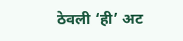ठेवली ‘ही’ अट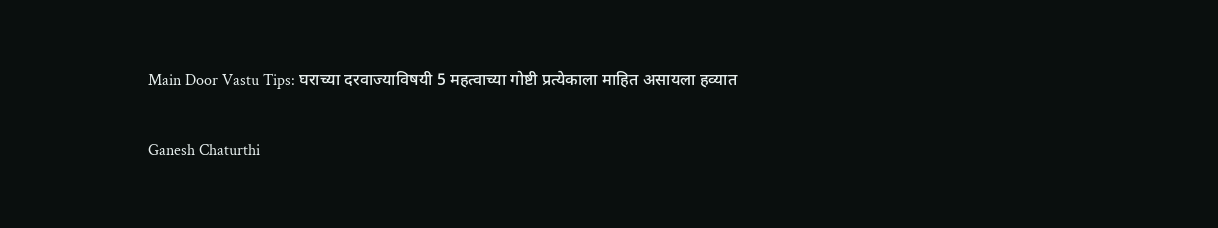Main Door Vastu Tips: घराच्या दरवाज्याविषयी 5 महत्वाच्या गोष्टी प्रत्येकाला माहित असायला हव्यात

Ganesh Chaturthi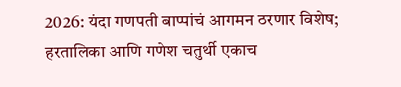2026: यंदा गणपती बाप्पांचं आगमन ठरणार विशेष; हरतालिका आणि गणेश चतुर्थी एकाच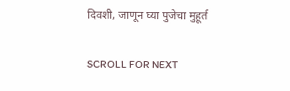दिवशी, जाणून घ्या पुजेचा मुहूर्त

SCROLL FOR NEXT